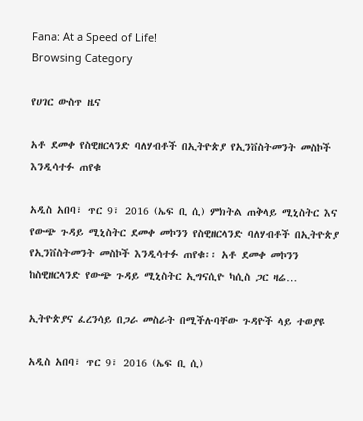Fana: At a Speed of Life!
Browsing Category

የሀገር ውስጥ ዜና

አቶ ደመቀ የስዊዘርላንድ ባለሃብቶች በኢትዮጵያ የኢንቨስትመንት መስኮች እንዲሳተፉ ጠየቁ

አዲስ አበባ፣ ጥር 9፣ 2016 (ኤፍ ቢ ሲ) ምክትል ጠቅላይ ሚኒስትር እና የውጭ ጉዳይ ሚኒስትር ደመቀ መኮንን የስዊዘርላንድ ባለሃብቶች በኢትዮጵያ የኢንቨስትመንት መስኮች እንዲሳተፉ ጠየቁ፡፡ አቶ ደመቀ መኮንን ከስዊዘርላንድ የውጭ ጉዳይ ሚኒስትር ኢግናሲዮ ካሲስ ጋር ዛሬ…

ኢትዮጵያና ፈረንሳይ በጋራ መስራት በሚችሉባቸው ጉዳዮች ላይ ተወያዩ

አዲስ አበባ፣ ጥር 9፣ 2016 (ኤፍ ቢ ሲ)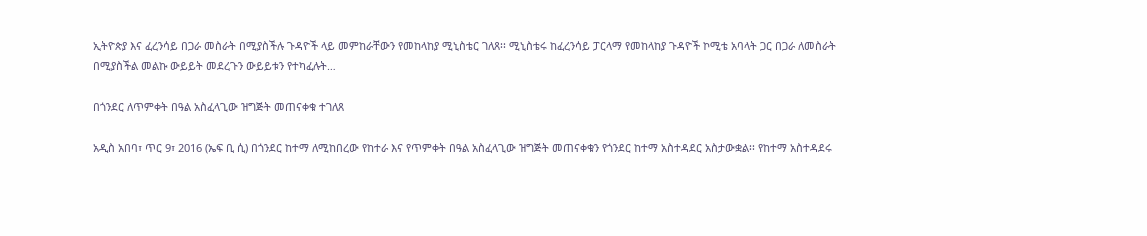ኢትዮጵያ እና ፈረንሳይ በጋራ መስራት በሚያስችሉ ጉዳዮች ላይ መምከራቸውን የመከላከያ ሚኒስቴር ገለጸ፡፡ ሚኒስቴሩ ከፈረንሳይ ፓርላማ የመከላከያ ጉዳዮች ኮሚቴ አባላት ጋር በጋራ ለመስራት በሚያስችል መልኩ ውይይት መደረጉን ውይይቱን የተካፈሉት…

በጎንደር ለጥምቀት በዓል አስፈላጊው ዝግጅት መጠናቀቁ ተገለጸ

አዲስ አበባ፣ ጥር 9፣ 2016 (ኤፍ ቢ ሲ) በጎንደር ከተማ ለሚከበረው የከተራ እና የጥምቀት በዓል አስፈላጊው ዝግጅት መጠናቀቁን የጎንደር ከተማ አስተዳደር አስታውቋል፡፡ የከተማ አስተዳደሩ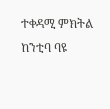ተቀዳሚ ምክትል ከንቲባ ባዩ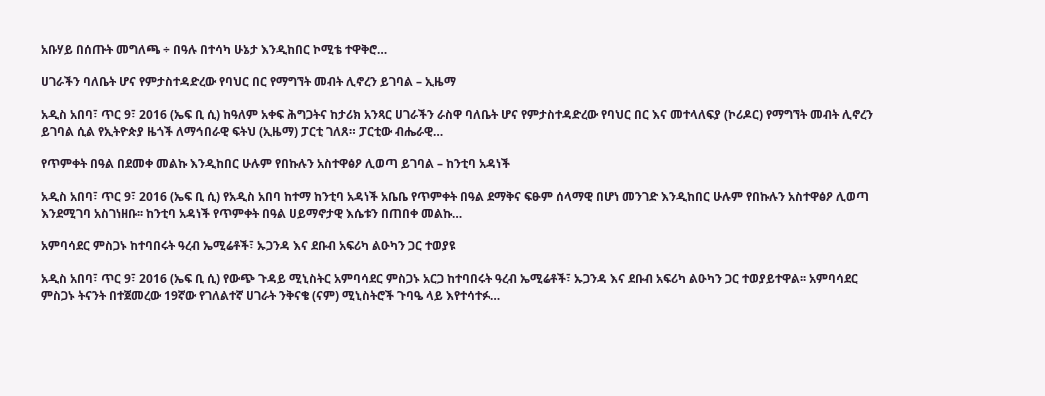አቡሃይ በሰጡት መግለጫ ÷ በዓሉ በተሳካ ሁኔታ እንዲከበር ኮሚቴ ተዋቅሮ…

ሀገራችን ባለቤት ሆና የምታስተዳድረው የባህር በር የማግኘት መብት ሊኖረን ይገባል – ኢዜማ

አዲስ አበባ፣ ጥር 9፣ 2016 (ኤፍ ቢ ሲ) ከዓለም አቀፍ ሕግጋትና ከታሪክ አንጻር ሀገራችን ራስዋ ባለቤት ሆና የምታስተዳድረው የባህር በር እና መተላለፍያ (ኮሪዶር) የማግኘት መብት ሊኖረን ይገባል ሲል የኢትዮጵያ ዜጎች ለማኅበራዊ ፍትህ (ኢዜማ) ፓርቲ ገለጸ። ፓርቲው ብሔራዊ…

የጥምቀት በዓል በደመቀ መልኩ እንዲከበር ሁሉም የበኩሉን አስተዋፅዖ ሊወጣ ይገባል – ከንቲባ አዳነች

አዲስ አበባ፣ ጥር 9፣ 2016 (ኤፍ ቢ ሲ) የአዲስ አበባ ከተማ ከንቲባ አዳነች አቤቤ የጥምቀት በዓል ደማቅና ፍፁም ሰላማዊ በሆነ መንገድ እንዲከበር ሁሉም የበኩሉን አስተዋፅዖ ሊወጣ እንደሚገባ አስገነዘቡ፡፡ ከንቲባ አዳነች የጥምቀት በዓል ሀይማኖታዊ እሴቱን በጠበቀ መልኩ…

አምባሳደር ምስጋኑ ከተባበሩት ዓረብ ኤሚሬቶች፣ ኡጋንዳ እና ደቡብ አፍሪካ ልዑካን ጋር ተወያዩ

አዲስ አበባ፣ ጥር 9፣ 2016 (ኤፍ ቢ ሲ) የውጭ ጉዳይ ሚኒስትር አምባሳደር ምስጋኑ አርጋ ከተባበሩት ዓረብ ኤሚሬቶች፣ ኡጋንዳ እና ደቡብ አፍሪካ ልዑካን ጋር ተወያይተዋል፡፡ አምባሳደር ምስጋኑ ትናንት በተጀመረው 19ኛው የገለልተኛ ሀገራት ንቅናቄ (ናም) ሚኒስትሮች ጉባዔ ላይ እየተሳተፉ…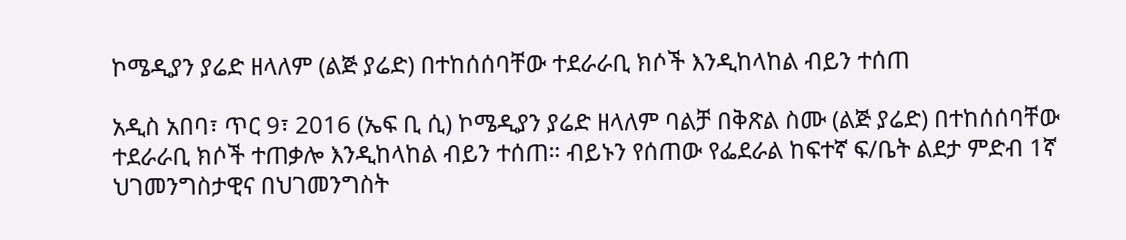ኮሜዲያን ያሬድ ዘላለም (ልጅ ያሬድ) በተከሰሰባቸው ተደራራቢ ክሶች እንዲከላከል ብይን ተሰጠ

አዲስ አበባ፣ ጥር 9፣ 2016 (ኤፍ ቢ ሲ) ኮሜዲያን ያሬድ ዘላለም ባልቻ በቅጽል ስሙ (ልጅ ያሬድ) በተከሰሰባቸው ተደራራቢ ክሶች ተጠቃሎ እንዲከላከል ብይን ተሰጠ። ብይኑን የሰጠው የፌደራል ከፍተኛ ፍ/ቤት ልደታ ምድብ 1ኛ ህገመንግስታዊና በህገመንግስት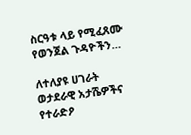ስርዓቱ ላይ የሚፈጸሙ የወንጀል ጉዳዮችን…

ለተለያዩ ሀገራት ወታደራዊ አታሼዎችና የተራድዖ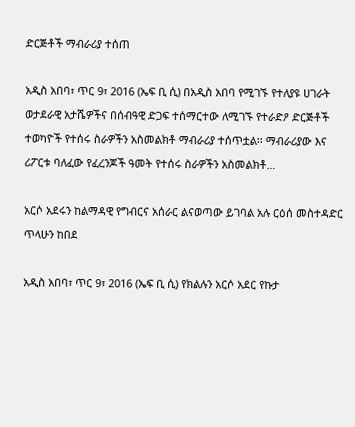ድርጅቶች ማብራሪያ ተሰጠ

አዲስ አበባ፣ ጥር 9፣ 2016 (ኤፍ ቢ ሲ) በአዲስ አበባ የሚገኙ የተለያዩ ሀገራት ወታደራዊ አታሼዎችና በሰብዓዊ ድጋፍ ተሰማርተው ለሚገኙ የተራድዖ ድርጅቶች ተወካዮች የተሰሩ ስራዎችን አስመልክቶ ማብራሪያ ተሰጥቷል፡፡ ማብራሪያው እና ሪፖርቱ ባለፈው የፈረንጆች ዓመት የተሰሩ ስራዎችን አስመልክቶ…

አርሶ አደሩን ከልማዳዊ የግብርና አሰራር ልናወጣው ይገባል አሉ ርዕሰ መስተዳድር ጥላሁን ከበደ

አዲስ አበባ፣ ጥር 9፣ 2016 (ኤፍ ቢ ሲ) የክልሉን አርሶ አደር የኩታ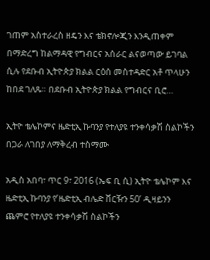ገጠም አስተራረስ ዘዴን እና ቴክኖሎጂን እንዲጠቀም በማድረግ ከልማዳዊ የግብርና አሰራር ልናወጣው ይገባል ሲሉ የደቡብ ኢትዮጵያ ክልል ርዕሰ መስተዳድር አቶ ጥላሁን ከበደ ገለጹ። በደቡብ ኢትዮጵያ ክልል የግብርና ቢሮ…

ኢትዮ ቴሌኮምና ዜድቲኢ ኩባንያ የተለያዩ ተንቀሳቃሽ ስልኮችን በጋራ ለገበያ ለማቅረብ ተስማሙ

አዲስ አበባ፣ ጥር 9፣ 2016 (ኤፍ ቢ ሲ) ኢትዮ ቴሌኮም እና ዜድቲኢ ኩባንያ የ’ዜድቲኢ ብሌድ ቨርዥን 50’ ዲዛይንን ጨምሮ የተለያዩ ተንቀሳቃሽ ስልኮችን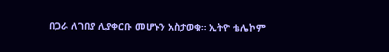በጋራ ለገበያ ሊያቀርቡ መሆኑን አስታወቁ። ኢትዮ ቴሌኮም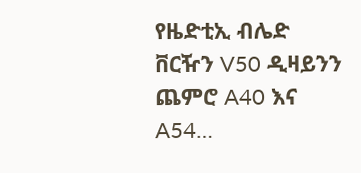የዜድቲኢ ብሌድ ቨርዥን V50 ዲዛይንን ጨምሮ A40 እና A54…